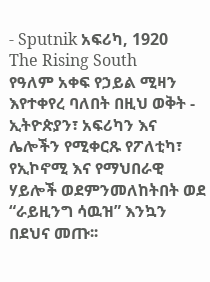- Sputnik አፍሪካ, 1920
The Rising South
የዓለም አቀፍ የኃይል ሚዛን እየተቀየረ ባለበት በዚህ ወቅት - ኢትዮጵያን፣ አፍሪካን እና ሌሎችን የሚቀርጹ የፖለቲካ፣ የኢኮኖሚ እና የማህበራዊ ሃይሎች ወደምንመለከትበት ወደ “ራይዚንግ ሳዉዝ” እንኳን በደህና መጡ፡፡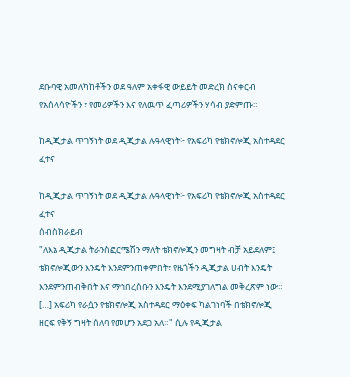ደቡባዊ አመለካከቶችን ወደ ዓለም አቀፋዊ ውይይት መድረክ ስናቀርብ የአሰላሳዮችን ፣ የመሪዎችን እና የለዉጥ ፈጣሪዎችን ሃሳብ ያድምጡ።

ከዲጂታል ጥገኝነት ወደ ዲጂታል ሉዓላዊነት፦ የአፍሪካ የቴክኖሎጂ አስተዳደር ፈተና

ከዲጂታል ጥገኝነት ወደ ዲጂታል ሉዓላዊነት፦ የአፍሪካ የቴክኖሎጂ አስተዳደር ፈተና
ሰብስክራይብ
"ለእኔ ዲጂታል ትራንስፎርሜሽን ማለት ቴክኖሎጂን መግዛት ብቻ አይደለም፤ ቴክኖሎጂውን እንዴት እንደምንጠቀምበት፣ የዜጎችን ዲጂታል ሀብት እንዴት እንደምንጠብቅበት እና ማኅበረሰቡን እንዴት እንደሚያገለግል መቅረጽም ነው። […] አፍሪካ የራሷን የቴክኖሎጂ አስተዳደር ማዕቀፍ ካልገነባች በቴክኖሎጂ ዘርፍ የቅኝ ግዛት ሰለባ የመሆን አደጋ አለ።" ሲሉ የዲጂታል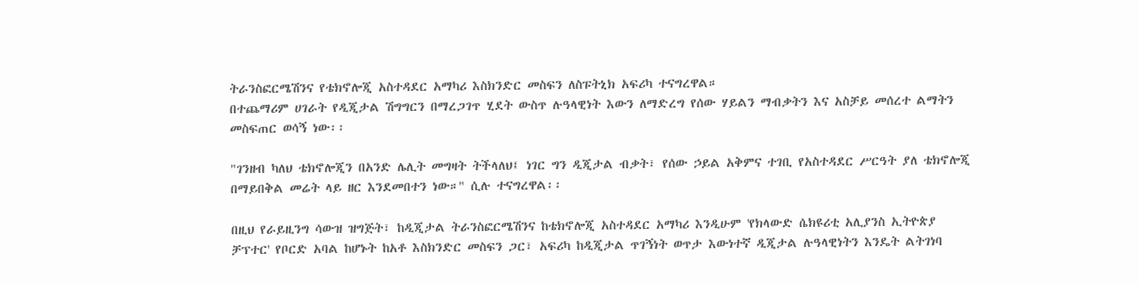ትራንስፎርሜሽንና የቴክኖሎጂ አስተዳደር አማካሪ እስክንድር መስፍን ለስፑትኒክ አፍሪካ ተናግረዋል።
በተጨማሪም ሀገራት የዲጂታል ሽግግርን በማረጋገጥ ሂደት ውስጥ ሉዓላዊነት እውን ለማድረግ የሰው ሃይልን ማብቃትን እና አስቻይ መሰረተ ልማትን መስፍጠር ወሳኝ ነው፡፡

"ገንዘብ ካለህ ቴክኖሎጂን በአንድ ሌሊት መግዛት ትችላለህ፤ ነገር ግን ዲጂታል ብቃት፣ የሰው ኃይል አቅምና ተገቢ የአስተዳደር ሥርዓት ያለ ቴክኖሎጂ በማይበቅል መሬት ላይ ዘር እንደመበተን ነው።" ሲሉ ተናግረዋል፡፡

በዚህ የራይዚንግ ሳውዝ ዝግጅት፣ ከዲጂታል ትራንስፎርሜሽንና ከቴክኖሎጂ አስተዳደር አማካሪ እንዲሁም 'የክላውድ ሴክዩሪቲ አሊያንስ ኢትዮጵያ ቻፕተር' የቦርድ አባል ከሆኑት ከአቶ እስክንድር መስፍን ጋር፣ አፍሪካ ከዲጂታል ጥገኝነት ወጥታ እውነተኛ ዲጂታል ሉዓላዊነትን እንዴት ልትገነባ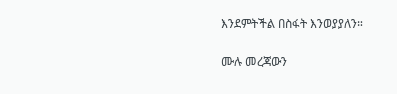እንደምትችል በስፋት እንወያያለን።

ሙሉ መረጃውን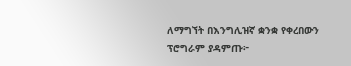ለማግኘት በእንግሊዝኛ ቋንቋ የቀረበውን ፕሮግራም ያዳምጡ፦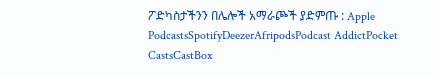ፖድካስታችንን በሌሎች አማራጮች ያድምጡ : Apple PodcastsSpotifyDeezerAfripodsPodcast AddictPocket CastsCastBox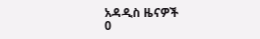አዳዲስ ዜናዎች
0